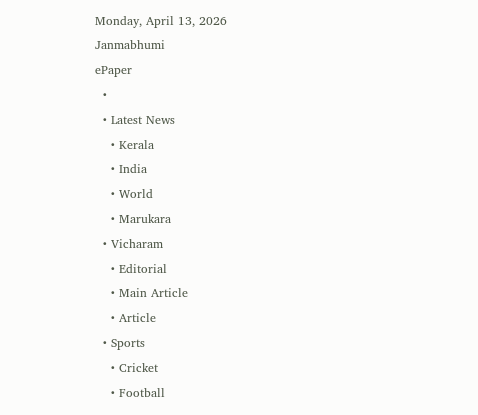Monday, April 13, 2026
Janmabhumi
ePaper
  •
  • Latest News
    • Kerala
    • India
    • World
    • Marukara
  • Vicharam
    • Editorial
    • Main Article
    • Article
  • Sports
    • Cricket
    • Football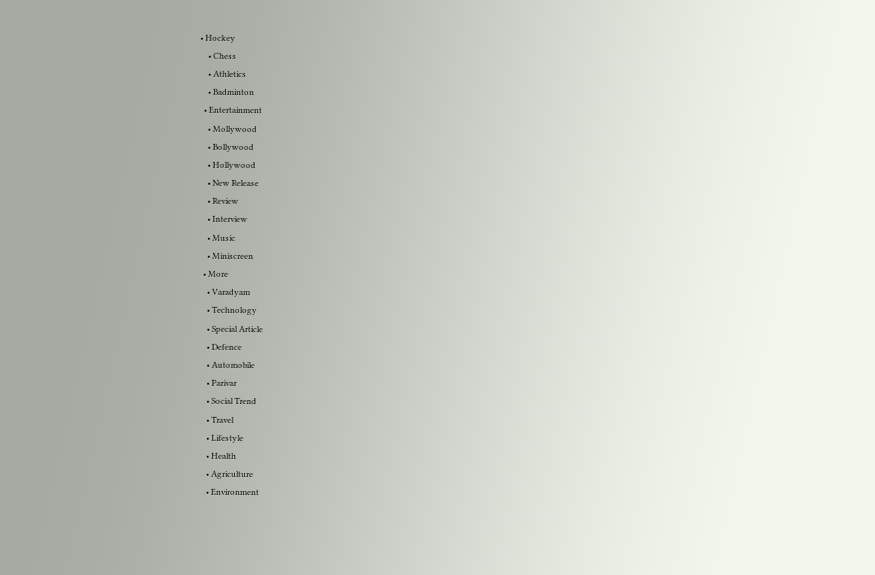• Hockey
    • Chess
    • Athletics
    • Badminton
  • Entertainment
    • Mollywood
    • Bollywood
    • Hollywood
    • New Release
    • Review
    • Interview
    • Music
    • Miniscreen
  • More
    • Varadyam
    • Technology
    • Special Article
    • Defence
    • Automobile
    • Parivar
    • Social Trend
    • Travel
    • Lifestyle
    • Health
    • Agriculture
    • Environment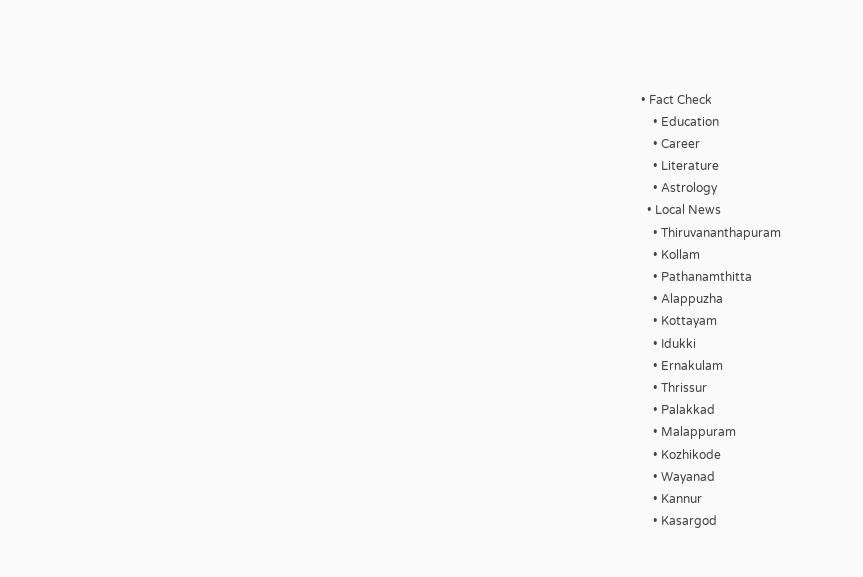• Fact Check
    • Education
    • Career
    • Literature
    • Astrology
  • Local News
    • Thiruvananthapuram
    • Kollam
    • Pathanamthitta
    • Alappuzha
    • Kottayam
    • Idukki
    • Ernakulam
    • Thrissur
    • Palakkad
    • Malappuram
    • Kozhikode
    • Wayanad
    • Kannur
    • Kasargod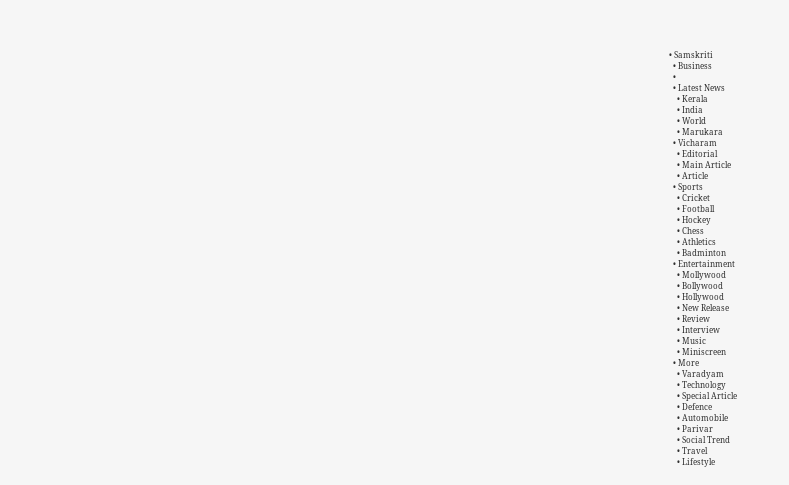• Samskriti
  • Business
  •
  • Latest News
    • Kerala
    • India
    • World
    • Marukara
  • Vicharam
    • Editorial
    • Main Article
    • Article
  • Sports
    • Cricket
    • Football
    • Hockey
    • Chess
    • Athletics
    • Badminton
  • Entertainment
    • Mollywood
    • Bollywood
    • Hollywood
    • New Release
    • Review
    • Interview
    • Music
    • Miniscreen
  • More
    • Varadyam
    • Technology
    • Special Article
    • Defence
    • Automobile
    • Parivar
    • Social Trend
    • Travel
    • Lifestyle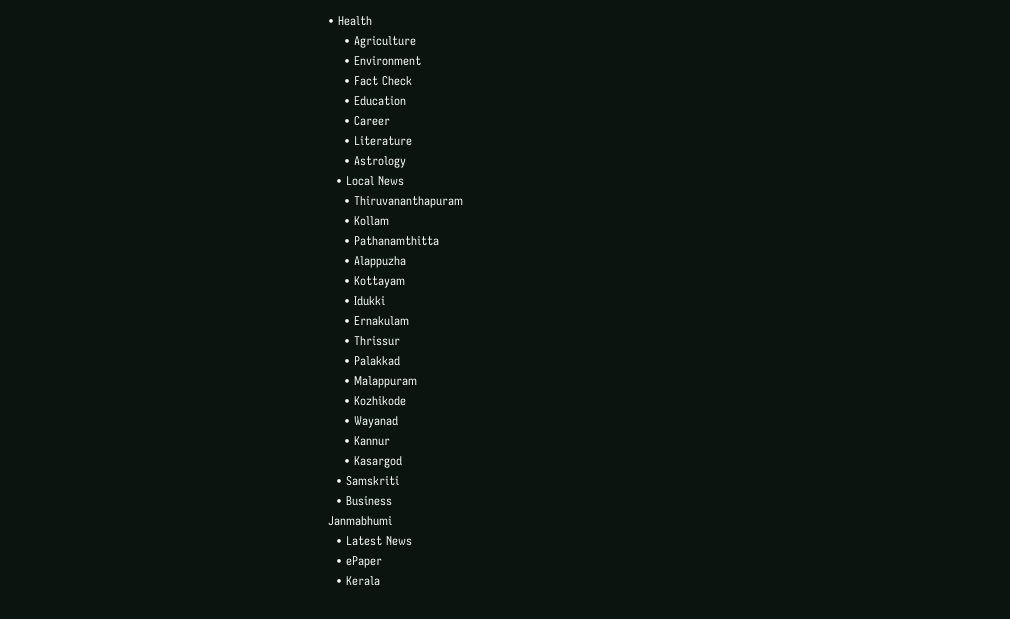• Health
    • Agriculture
    • Environment
    • Fact Check
    • Education
    • Career
    • Literature
    • Astrology
  • Local News
    • Thiruvananthapuram
    • Kollam
    • Pathanamthitta
    • Alappuzha
    • Kottayam
    • Idukki
    • Ernakulam
    • Thrissur
    • Palakkad
    • Malappuram
    • Kozhikode
    • Wayanad
    • Kannur
    • Kasargod
  • Samskriti
  • Business
Janmabhumi
  • Latest News
  • ePaper
  • Kerala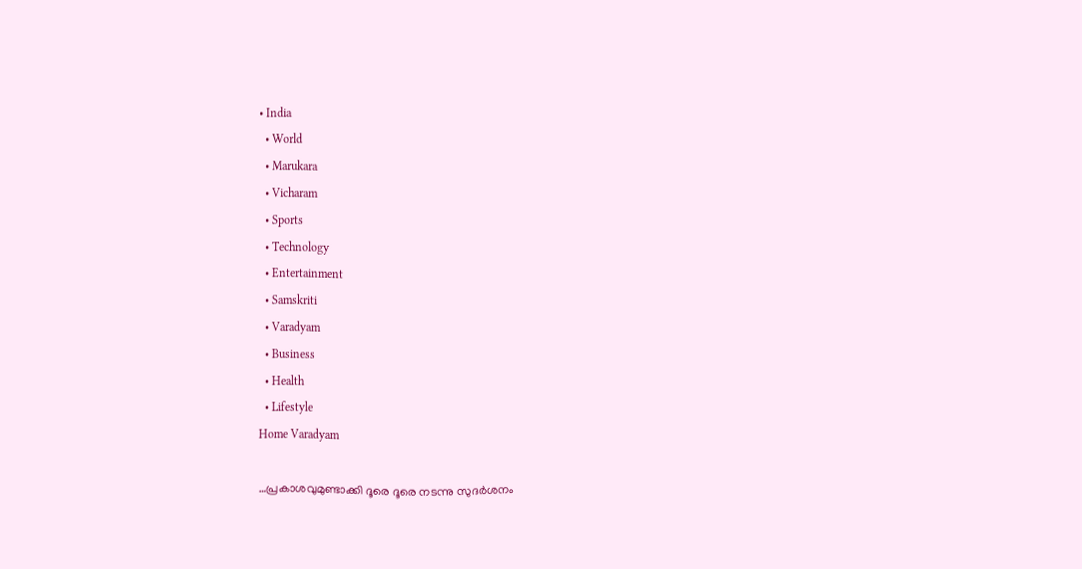• India
  • World
  • Marukara
  • Vicharam
  • Sports
  • Technology
  • Entertainment
  • Samskriti
  • Varadyam
  • Business
  • Health
  • Lifestyle
Home Varadyam

…പ്രകാശവുമുണ്ടാക്കി ദൂരെ ദൂരെ നടന്നു സുദര്‍ശനം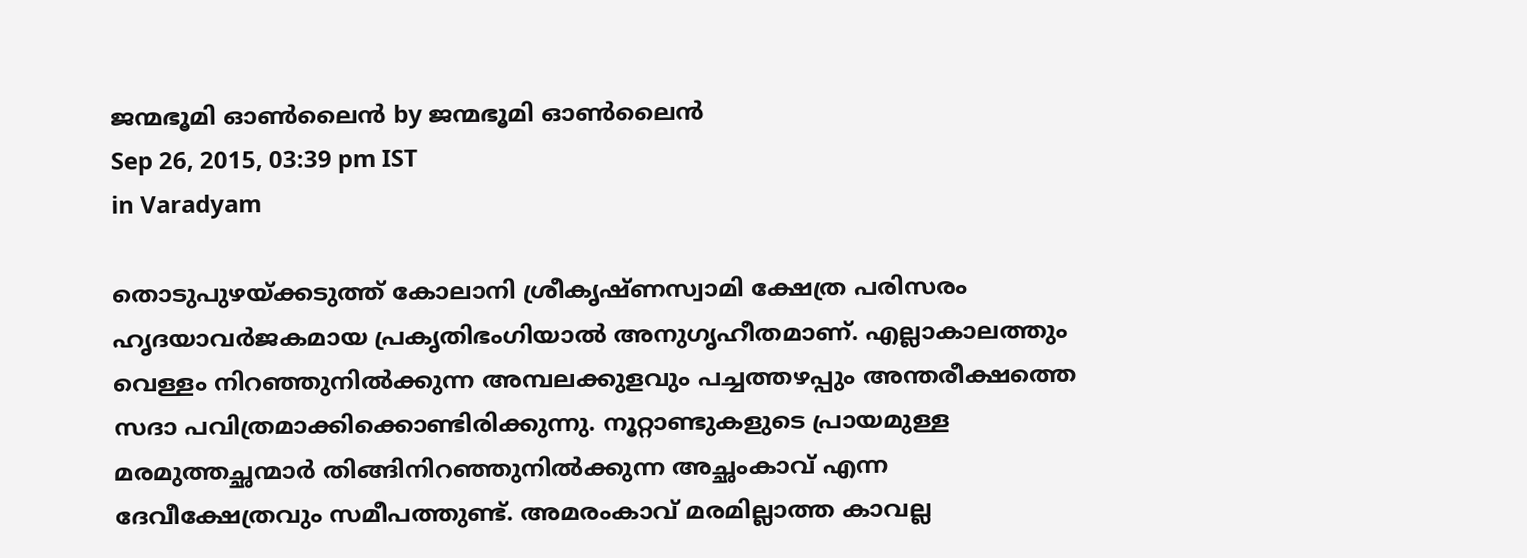ജന്മഭൂമി ഓണ്‍ലൈന്‍ by ജന്മഭൂമി ഓണ്‍ലൈന്‍
Sep 26, 2015, 03:39 pm IST
in Varadyam

തൊടുപുഴയ്‌ക്കടുത്ത് കോലാനി ശ്രീകൃഷ്ണസ്വാമി ക്ഷേത്ര പരിസരം ഹൃദയാവര്‍ജകമായ പ്രകൃതിഭംഗിയാല്‍ അനുഗൃഹീതമാണ്. എല്ലാകാലത്തും വെള്ളം നിറഞ്ഞുനില്‍ക്കുന്ന അമ്പലക്കുളവും പച്ചത്തഴപ്പും അന്തരീക്ഷത്തെ സദാ പവിത്രമാക്കിക്കൊണ്ടിരിക്കുന്നു. നൂറ്റാണ്ടുകളുടെ പ്രായമുള്ള മരമുത്തച്ഛന്മാര്‍ തിങ്ങിനിറഞ്ഞുനില്‍ക്കുന്ന അച്ഛംകാവ് എന്ന ദേവീക്ഷേത്രവും സമീപത്തുണ്ട്. അമരംകാവ് മരമില്ലാത്ത കാവല്ല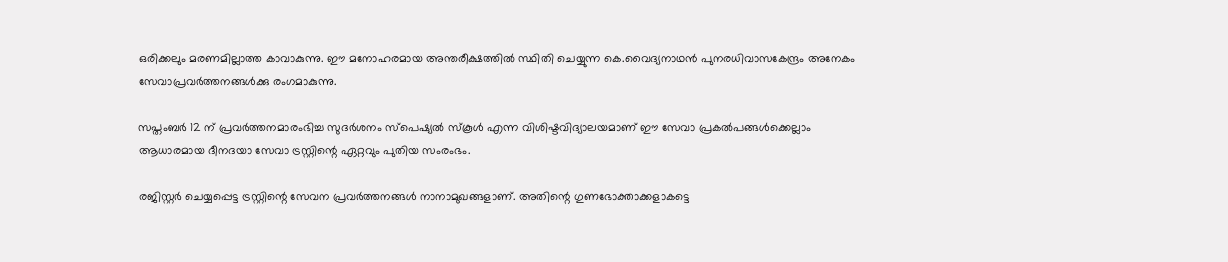ഒരിക്കലും മരണമില്ലാത്ത കാവാകുന്നു. ഈ മനോഹരമായ അന്തരീക്ഷത്തില്‍ സ്ഥിതി ചെയ്യുന്ന കെ.വൈദ്യനാഥന്‍ പുനരധിവാസകേന്ദ്രം അനേകം സേവാപ്രവര്‍ത്തനങ്ങള്‍ക്കു രംഗമാകുന്നു.

സപ്തംബര്‍ 12 ന് പ്രവര്‍ത്തനമാരംഭിച്ച സുദര്‍ശനം സ്‌പെഷ്യല്‍ സ്‌കൂള്‍ എന്ന വിശിഷ്ടവിദ്യാലയമാണ് ഈ സേവാ പ്രകല്‍പങ്ങള്‍ക്കെല്ലാം ആധാരമായ ദീനദയാ സേവാ ട്രസ്റ്റിന്റെ ഏറ്റവും പുതിയ സംരംഭം.

രജിസ്റ്റര്‍ ചെയ്യപ്പെട്ട ട്രസ്റ്റിന്റെ സേവന പ്രവര്‍ത്തനങ്ങള്‍ നാനാമുഖങ്ങളാണ്. അതിന്റെ ഗുണഭോക്താക്കളാകട്ടെ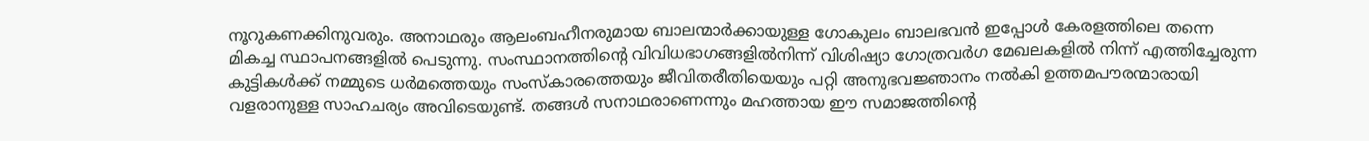നൂറുകണക്കിനുവരും. അനാഥരും ആലംബഹീനരുമായ ബാലന്മാര്‍ക്കായുള്ള ഗോകുലം ബാലഭവന്‍ ഇപ്പോള്‍ കേരളത്തിലെ തന്നെ മികച്ച സ്ഥാപനങ്ങളില്‍ പെടുന്നു. സംസ്ഥാനത്തിന്റെ വിവിധഭാഗങ്ങളില്‍നിന്ന് വിശിഷ്യാ ഗോത്രവര്‍ഗ മേഖലകളില്‍ നിന്ന് എത്തിച്ചേരുന്ന കുട്ടികള്‍ക്ക് നമ്മുടെ ധര്‍മത്തെയും സംസ്‌കാരത്തെയും ജീവിതരീതിയെയും പറ്റി അനുഭവജ്ഞാനം നല്‍കി ഉത്തമപൗരന്മാരായി വളരാനുള്ള സാഹചര്യം അവിടെയുണ്ട്. തങ്ങള്‍ സനാഥരാണെന്നും മഹത്തായ ഈ സമാജത്തിന്റെ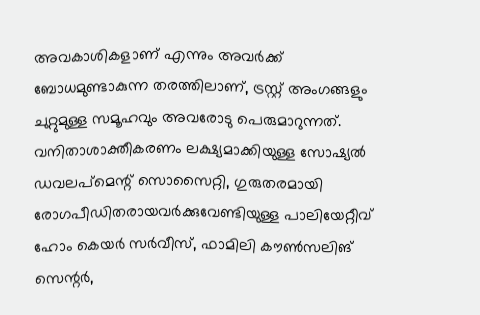അവകാശികളാണ് എന്നും അവര്‍ക്ക് ബോധമുണ്ടാകുന്ന തരത്തിലാണ്, ട്രസ്റ്റ് അംഗങ്ങളും ചുറ്റുമുള്ള സമൂഹവും അവരോടു പെരുമാറുന്നത്. വനിതാശാക്തീകരണം ലക്ഷ്യമാക്കിയുള്ള സോഷ്യല്‍ ഡവലപ്‌മെന്റ് സൊസൈറ്റി, ഗുരുതരമായി രോഗപീഡിതരായവര്‍ക്കുവേണ്ടിയുള്ള പാലിയേറ്റീവ് ഹോം കെയര്‍ സര്‍വീസ്, ഫാമിലി കൗണ്‍സലിങ് സെന്റര്‍,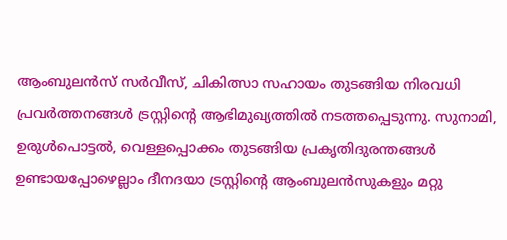ആംബുലന്‍സ് സര്‍വീസ്, ചികിത്സാ സഹായം തുടങ്ങിയ നിരവധി പ്രവര്‍ത്തനങ്ങള്‍ ട്രസ്റ്റിന്റെ ആഭിമുഖ്യത്തില്‍ നടത്തപ്പെടുന്നു. സുനാമി, ഉരുള്‍പൊട്ടല്‍, വെള്ളപ്പൊക്കം തുടങ്ങിയ പ്രകൃതിദുരന്തങ്ങള്‍ ഉണ്ടായപ്പോഴെല്ലാം ദീനദയാ ട്രസ്റ്റിന്റെ ആംബുലന്‍സുകളും മറ്റു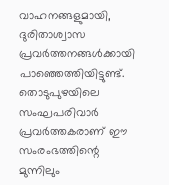വാഹനങ്ങളുമായി, ദുരിതാശ്വാസ പ്രവര്‍ത്തനങ്ങള്‍ക്കായി പാഞ്ഞെത്തിയിട്ടുണ്ട്. തൊടുപുഴയിലെ സംഘപരിവാര്‍ പ്രവര്‍ത്തകരാണ് ഈ സംരംഭത്തിന്റെ മുന്നിലും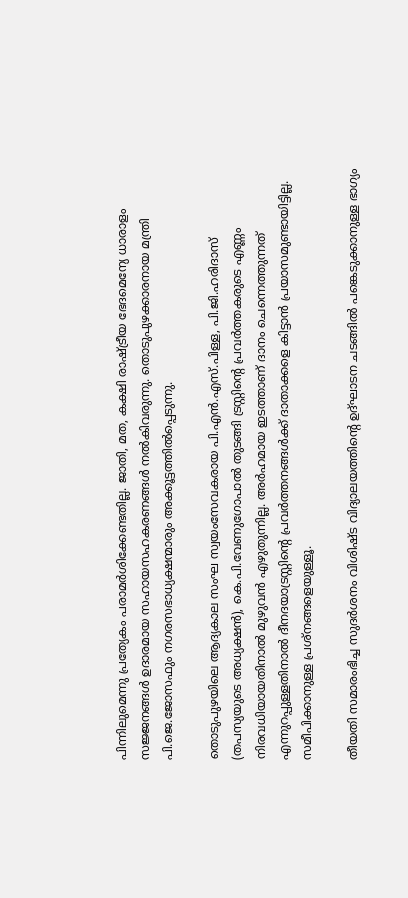പിന്നിലുമെന്നു പ്രത്യേകം പരാമര്‍ശിക്കേണ്ടതില്ല. ജാതി, മത, കക്ഷി രാഷ്‌ട്രീയ ഭേദമെന്യേ ധാരാളം സജ്ജനങ്ങള്‍ ഉദാരമായ സഹായസഹകരണങ്ങള്‍ നല്‍കിവരുന്നു. തൊടുപുഴക്കാരനായ മന്ത്രി പി.ജെ.ജോസഫും നഗരസഭാധ്യക്ഷന്മാരും അക്കൂട്ടത്തില്‍പ്പെടുന്നു.

തൊടുപുഴയിലെ ആദ്യകാല സംഘ സ്വയംസേവകരായ പി.എന്‍.എസ്.പിള്ള, പി.ജി.ഹരിദാസ് (തപസ്യയുടെ അധ്യക്ഷന്‍), കെ.പി.വേണുഗോപാല്‍ തുടങ്ങി ട്രസ്റ്റിന്റെ പ്രവര്‍ത്തകരുടെ എണ്ണം നിരവധിയായതിനാല്‍ മുഴുവന്‍ എഴുതുന്നില്ല. അര്‍ഹമായ ഇടത്താണ് ദാനം ചെന്നെത്തുന്നത് എന്നുറപ്പുള്ളതിനാല്‍ ദീനദയാട്രസ്റ്റിന്റെ പ്രവര്‍ത്തനങ്ങള്‍ക്ക് ദാതാക്കളെ കിട്ടാന്‍ പ്രയാസമുണ്ടായിട്ടില്ല. സമീപിക്കാനുള്ള പ്രശ്‌നങ്ങളെയുള്ളൂ.

തീയതി സമാരംഭിച്ച സുദര്‍ശനം വിശിഷ്ട വിദ്യാലയത്തിന്റെ ഉദ്ഘാടന ചടങ്ങില്‍ പങ്കെടുക്കാനുള്ള ഭാഗ്യം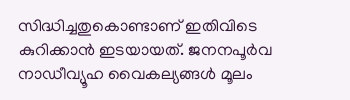സിദ്ധിച്ചതുകൊണ്ടാണ് ഇതിവിടെ കുറിക്കാന്‍ ഇടയായത്. ജനനപൂര്‍വ നാഡീവ്യൂഹ വൈകല്യങ്ങള്‍ മൂലം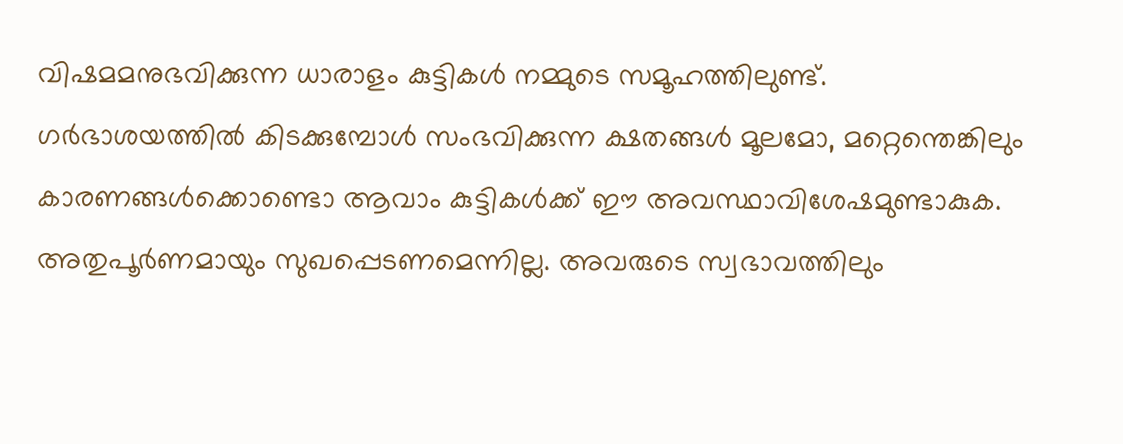വിഷമമനുഭവിക്കുന്ന ധാരാളം കുട്ടികള്‍ നമ്മുടെ സമൂഹത്തിലുണ്ട്. ഗര്‍ഭാശയത്തില്‍ കിടക്കുമ്പോള്‍ സംഭവിക്കുന്ന ക്ഷതങ്ങള്‍ മൂലമോ, മറ്റെന്തെങ്കിലും കാരണങ്ങള്‍ക്കൊണ്ടൊ ആവാം കുട്ടികള്‍ക്ക് ഈ അവസ്ഥാവിശേഷമുണ്ടാകുക. അതുപൂര്‍ണമായും സുഖപ്പെടണമെന്നില്ല. അവരുടെ സ്വഭാവത്തിലും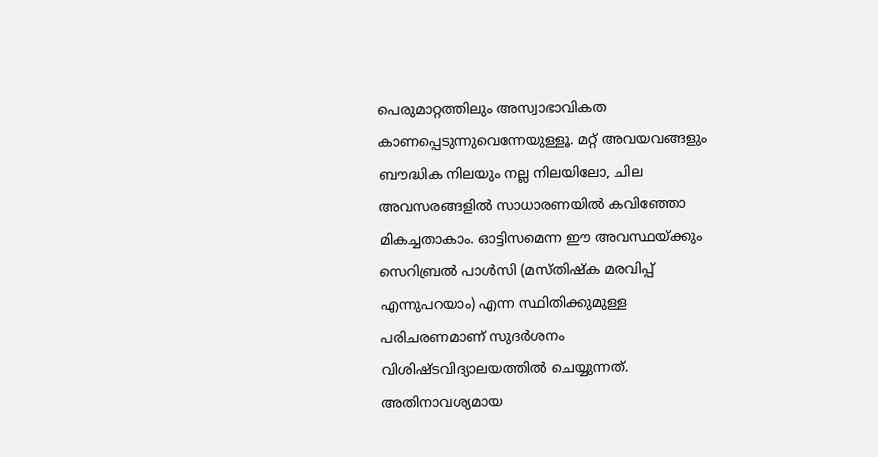പെരുമാറ്റത്തിലും അസ്വാഭാവികത കാണപ്പെടുന്നുവെന്നേയുള്ളൂ. മറ്റ് അവയവങ്ങളും ബൗദ്ധിക നിലയും നല്ല നിലയിലോ, ചില അവസരങ്ങളില്‍ സാധാരണയില്‍ കവിഞ്ഞോ മികച്ചതാകാം. ഓട്ടിസമെന്ന ഈ അവസ്ഥയ്‌ക്കും സെറിബ്രല്‍ പാള്‍സി (മസ്തിഷ്‌ക മരവിപ്പ് എന്നുപറയാം) എന്ന സ്ഥിതിക്കുമുള്ള പരിചരണമാണ് സുദര്‍ശനം വിശിഷ്ടവിദ്യാലയത്തില്‍ ചെയ്യുന്നത്. അതിനാവശ്യമായ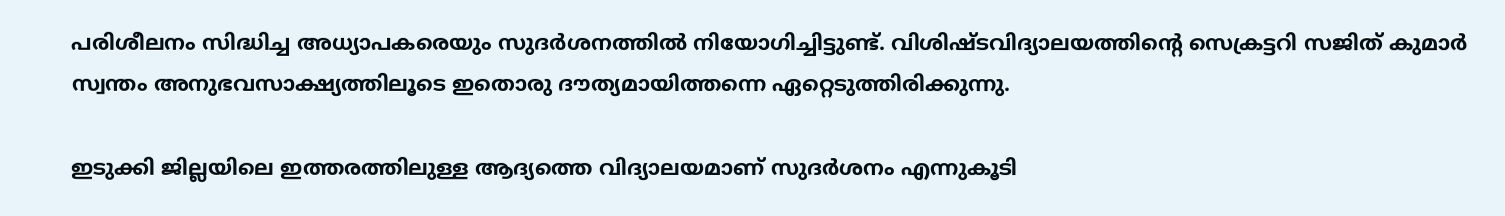പരിശീലനം സിദ്ധിച്ച അധ്യാപകരെയും സുദര്‍ശനത്തില്‍ നിയോഗിച്ചിട്ടുണ്ട്. വിശിഷ്ടവിദ്യാലയത്തിന്റെ സെക്രട്ടറി സജിത് കുമാര്‍ സ്വന്തം അനുഭവസാക്ഷ്യത്തിലൂടെ ഇതൊരു ദൗത്യമായിത്തന്നെ ഏറ്റെടുത്തിരിക്കുന്നു.

ഇടുക്കി ജില്ലയിലെ ഇത്തരത്തിലുള്ള ആദ്യത്തെ വിദ്യാലയമാണ് സുദര്‍ശനം എന്നുകൂടി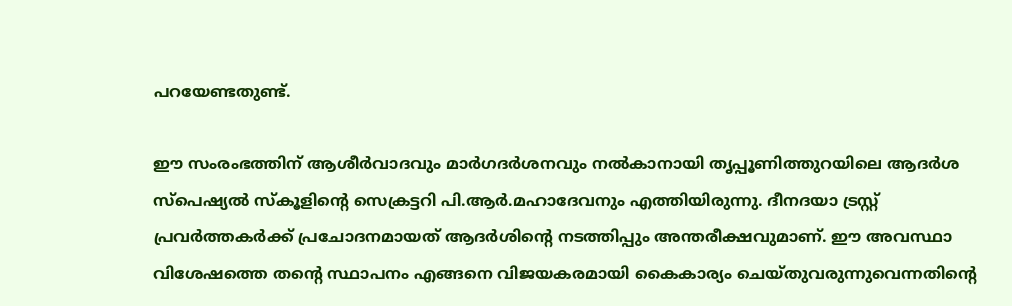പറയേണ്ടതുണ്ട്.

ഈ സംരംഭത്തിന് ആശീര്‍വാദവും മാര്‍ഗദര്‍ശനവും നല്‍കാനായി തൃപ്പൂണിത്തുറയിലെ ആദര്‍ശ സ്‌പെഷ്യല്‍ സ്‌കൂളിന്റെ സെക്രട്ടറി പി.ആര്‍.മഹാദേവനും എത്തിയിരുന്നു. ദീനദയാ ട്രസ്റ്റ് പ്രവര്‍ത്തകര്‍ക്ക് പ്രചോദനമായത് ആദര്‍ശിന്റെ നടത്തിപ്പും അന്തരീക്ഷവുമാണ്. ഈ അവസ്ഥാ വിശേഷത്തെ തന്റെ സ്ഥാപനം എങ്ങനെ വിജയകരമായി കൈകാര്യം ചെയ്തുവരുന്നുവെന്നതിന്റെ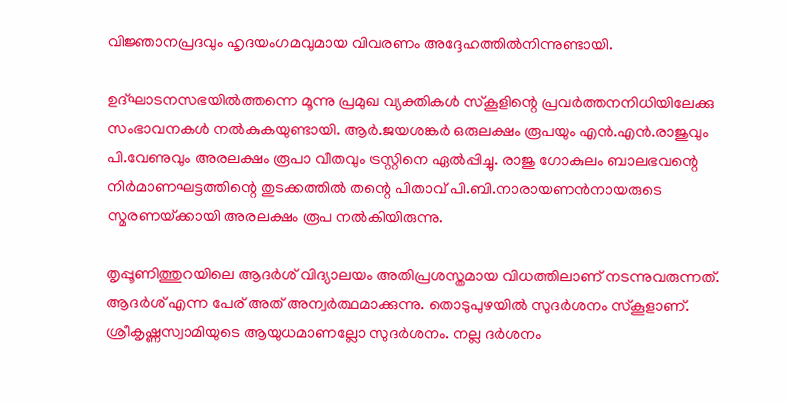വിജ്ഞാനപ്രദവും ഹൃദയംഗമവുമായ വിവരണം അദ്ദേഹത്തില്‍നിന്നുണ്ടായി.

ഉദ്ഘാടനസഭയില്‍ത്തന്നെ മൂന്നു പ്രമുഖ വ്യക്തികള്‍ സ്‌കൂളിന്റെ പ്രവര്‍ത്തനനിധിയിലേക്കു സംഭാവനകള്‍ നല്‍കുകയുണ്ടായി. ആര്‍.ജയശങ്കര്‍ ഒരുലക്ഷം രൂപയും എന്‍.എന്‍.രാജുവും പി.വേണുവും അരലക്ഷം രൂപാ വീതവും ട്രസ്റ്റിനെ ഏല്‍പ്പിച്ചു. രാജു ഗോകുലം ബാലഭവന്റെ നിര്‍മാണഘട്ടത്തിന്റെ തുടക്കത്തില്‍ തന്റെ പിതാവ് പി.ബി.നാരായണന്‍നായരുടെ സ്മരണയ്‌ക്കായി അരലക്ഷം രൂപ നല്‍കിയിരുന്നു.

തൃപ്പൂണിത്തുറയിലെ ആദര്‍ശ് വിദ്യാലയം അതിപ്രശസ്തമായ വിധത്തിലാണ് നടന്നുവരുന്നത്. ആദര്‍ശ് എന്ന പേര് അത് അന്വര്‍ത്ഥമാക്കുന്നു. തൊടുപുഴയില്‍ സുദര്‍ശനം സ്‌കൂളാണ്. ശ്രീകൃഷ്ണസ്വാമിയുടെ ആയുധമാണല്ലോ സുദര്‍ശനം. നല്ല ദര്‍ശനം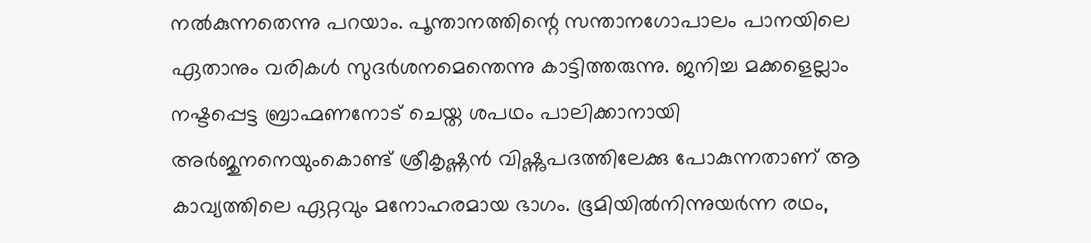നല്‍കുന്നതെന്നു പറയാം. പൂന്താനത്തിന്റെ സന്താനഗോപാലം പാനയിലെ ഏതാനും വരികള്‍ സുദര്‍ശനമെന്തെന്നു കാട്ടിത്തരുന്നു. ജനിച്ച മക്കളെല്ലാം നഷ്ടപ്പെട്ട ബ്രാഹ്മണനോട് ചെയ്ത ശപഥം പാലിക്കാനായി അര്‍ജുനനെയുംകൊണ്ട് ശ്രീകൃഷ്ണന്‍ വിഷ്ണുപദത്തിലേക്കു പോകുന്നതാണ് ആ കാവ്യത്തിലെ ഏറ്റവും മനോഹരമായ ഭാഗം. ഭൂമിയില്‍നിന്നുയര്‍ന്ന രഥം,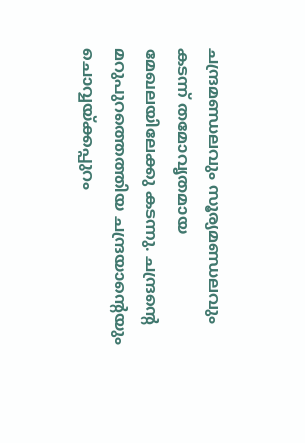ചന്ദ്രമണ്ഡലവും സൂര്യമണ്ഡലവും കടന്ന് തമോവൃതമായ മേഖലയിലേക്കു കടന്നു. ചന്ദ്രന്റെ മറുപുറത്തെത്തിയ ചന്ദ്രയാന്റെയും ചൊവ്വയ്‌ക്കപ്പുറം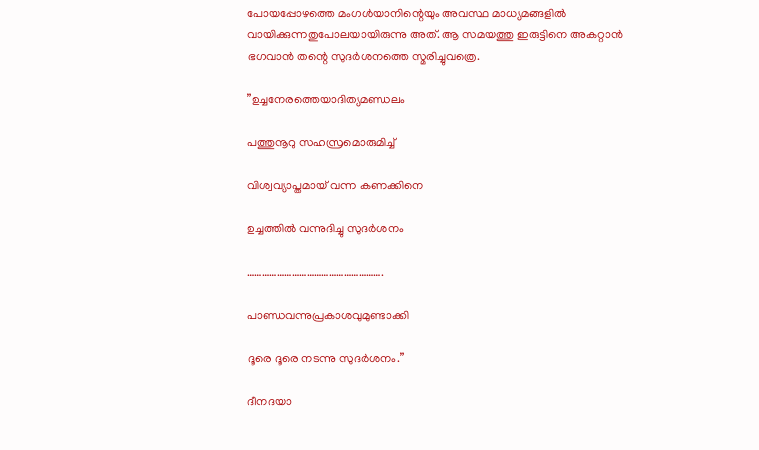പോയപ്പോഴത്തെ മംഗള്‍യാനിന്റെയും അവസ്ഥ മാധ്യമങ്ങളില്‍ വായിക്കുന്നതുപോലയായിരുന്നു അത്. ആ സമയത്തു ഇരുട്ടിനെ അകറ്റാന്‍ ഭഗവാന്‍ തന്റെ സുദര്‍ശനത്തെ സ്മരിച്ചുവത്രെ.

”ഉച്ചനേരത്തെയാദിത്യമണ്ഡലം

പത്തുനൂറു സഹസ്രമൊരുമിച്ച്

വിശ്വവ്യാപ്തമായ് വന്ന കണക്കിനെ

ഉച്ചത്തില്‍ വന്നുദിച്ചു സുദര്‍ശനം

……………………………………………….

പാണ്ഡവന്നുപ്രകാശവുമുണ്ടാക്കി

ദൂരെ ദൂരെ നടന്നു സുദര്‍ശനം.”

ദീനദയാ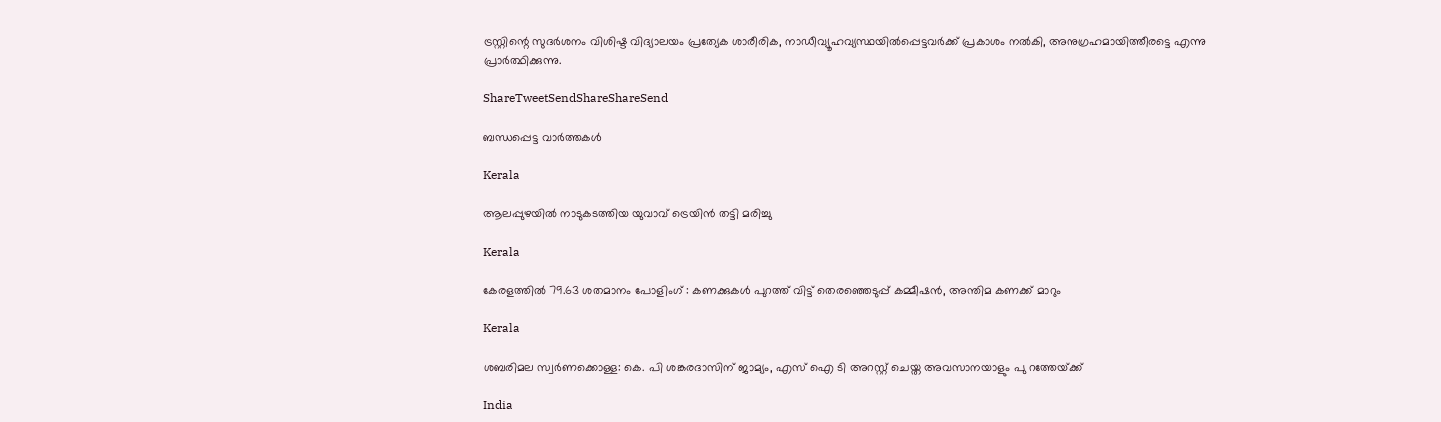ട്രസ്റ്റിന്റെ സുദര്‍ശനം വിശിഷ്ട വിദ്യാലയം പ്രത്യേക ശാരീരിക, നാഡീവ്യൂഹവ്യസ്ഥയില്‍പ്പെട്ടവര്‍ക്ക് പ്രകാശം നല്‍കി, അനുഗ്രഹമായിത്തീരട്ടെ എന്നു പ്രാര്‍ത്ഥിക്കുന്നു.

ShareTweetSendShareShareSend

ബന്ധപ്പെട്ട വാര്‍ത്തകള്‍

Kerala

ആലപ്പുഴയില്‍ നാടുകടത്തിയ യുവാവ് ട്രെയിന്‍ തട്ടി മരിച്ചു

Kerala

കേരളത്തില്‍ 79.63 ശതമാനം പോളിംഗ് : കണക്കുകള്‍ പുറത്ത് വിട്ട് തെരഞ്ഞെടുപ്പ് കമ്മീഷന്‍, അന്തിമ കണക്ക് മാറും

Kerala

ശബരിമല സ്വർണക്കൊള്ള: കെ. പി ശങ്കരദാസിന് ജാമ്യം, എസ് ഐ ടി അറസ്റ്റ് ചെയ്ത അവസാനയാളും പു റത്തേയ്‌ക്ക്

India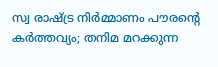സ്വ രാഷ്‌ട്ര നിര്‍മ്മാണം പൗരന്റെ കര്‍ത്തവ്യം; തനിമ മറക്കുന്ന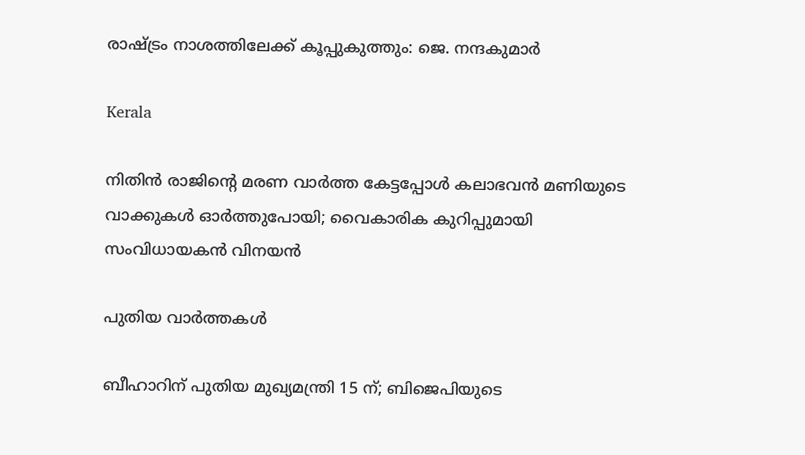രാഷ്‌ട്രം നാശത്തിലേക്ക് കൂപ്പുകുത്തും: ജെ. നന്ദകുമാര്‍

Kerala

നിതിന്‍ രാജിന്റെ മരണ വാര്‍ത്ത കേട്ടപ്പോള്‍ കലാഭവന്‍ മണിയുടെ വാക്കുകള്‍ ഓര്‍ത്തുപോയി; വൈകാരിക കുറിപ്പുമായി സംവിധായകൻ വിനയൻ

പുതിയ വാര്‍ത്തകള്‍

ബീഹാറിന് പുതിയ മുഖ്യമന്ത്രി 15 ന്; ബിജെപിയുടെ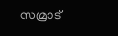സമ്രാട്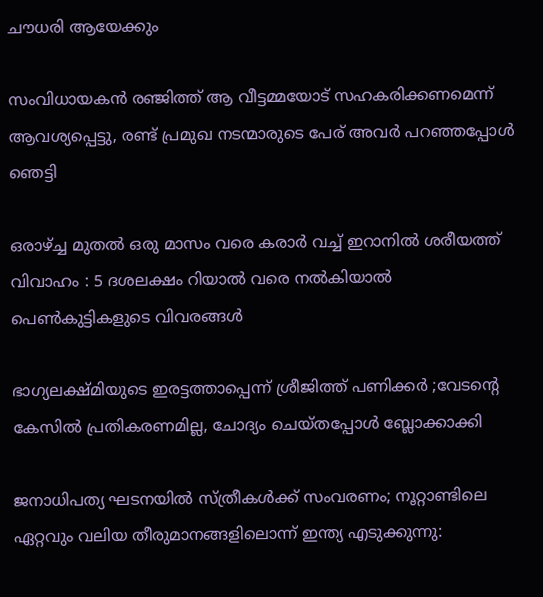ചൗധരി ആയേക്കും

സംവിധായകൻ രഞ്ജിത്ത് ആ വീട്ടമ്മയോട് സഹകരിക്കണമെന്ന് ആവശ്യപ്പെട്ടു, രണ്ട് പ്രമുഖ നടന്മാരുടെ പേര് അവർ പറഞ്ഞപ്പോൾ ഞെട്ടി

ഒരാഴ്‌ച്ച മുതൽ ഒരു മാസം വരെ കരാർ വച്ച് ഇറാനിൽ ശരീയത്ത് വിവാഹം : 5 ദശലക്ഷം റിയാൽ വരെ നൽകിയാൽ പെൺകുട്ടികളുടെ വിവരങ്ങൾ

ഭാഗ്യലക്ഷ്മിയുടെ ഇരട്ടത്താപ്പെന്ന് ശ്രീജിത്ത് പണിക്കർ ;വേടന്റെ കേസിൽ പ്രതികരണമില്ല, ചോദ്യം ചെയ്തപ്പോൾ ബ്ലോക്കാക്കി

ജനാധിപത്യ ഘടനയിൽ സ്ത്രീകൾക്ക് സംവരണം; നൂറ്റാണ്ടിലെ ഏറ്റവും വലിയ തീരുമാനങ്ങളിലൊന്ന് ഇന്ത്യ എടുക്കുന്നു: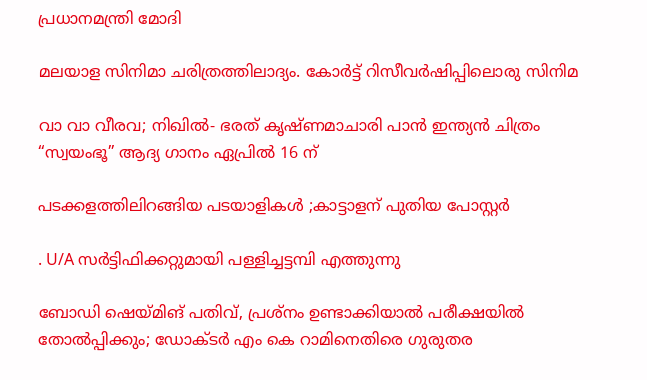പ്രധാനമന്ത്രി മോദി

മലയാള സിനിമാ ചരിത്രത്തിലാദ്യം. കോർട്ട് റിസീവർഷിപ്പിലൊരു സിനിമ

വാ വാ വീരവ; നിഖിൽ- ഭരത് കൃഷ്ണമാചാരി പാൻ ഇന്ത്യൻ ചിത്രം “സ്വയംഭൂ” ആദ്യ ഗാനം ഏപ്രിൽ 16 ന്

പടക്കളത്തിലിറങ്ങിയ പടയാളികൾ ;കാട്ടാളന് പുതിയ പോസ്റ്റർ

. U/A സർട്ടിഫിക്കറ്റുമായി പള്ളിച്ചട്ടമ്പി എത്തുന്നു

ബോഡി ഷെയ്‌മിങ് പതിവ്, പ്രശ്നം ഉണ്ടാക്കിയാൽ പരീക്ഷയിൽ തോൽപ്പിക്കും; ഡോക്ടർ എം കെ റാമിനെതിരെ ഗുരുതര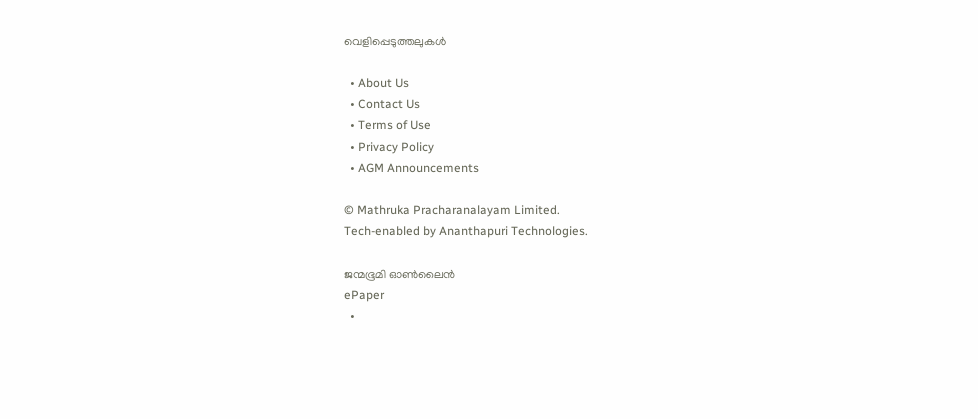വെളിപ്പെടുത്തലുകൾ

  • About Us
  • Contact Us
  • Terms of Use
  • Privacy Policy
  • AGM Announcements

© Mathruka Pracharanalayam Limited.
Tech-enabled by Ananthapuri Technologies.

ജന്മഭൂമി ഓണ്‍ലൈന്‍
ePaper
  •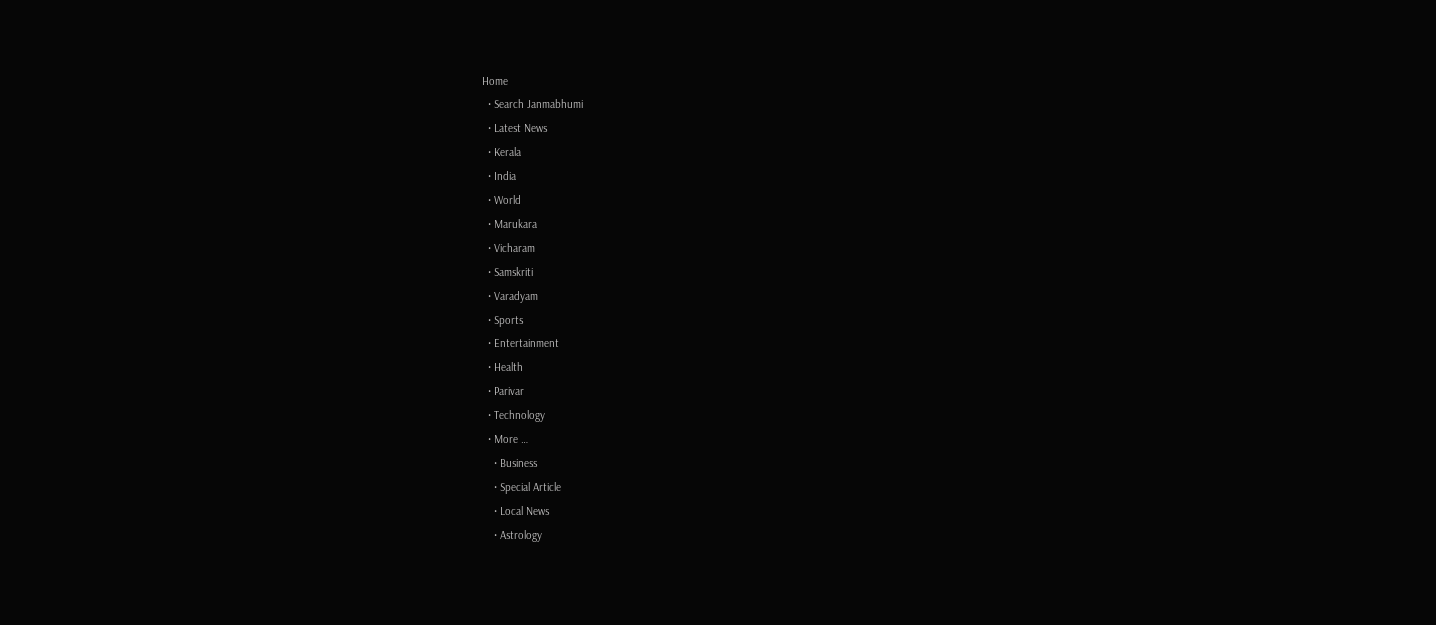Home
  • Search Janmabhumi
  • Latest News
  • Kerala
  • India
  • World
  • Marukara
  • Vicharam
  • Samskriti
  • Varadyam
  • Sports
  • Entertainment
  • Health
  • Parivar
  • Technology
  • More …
    • Business
    • Special Article
    • Local News
    • Astrology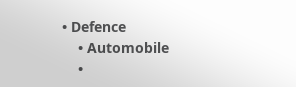• Defence
    • Automobile
    •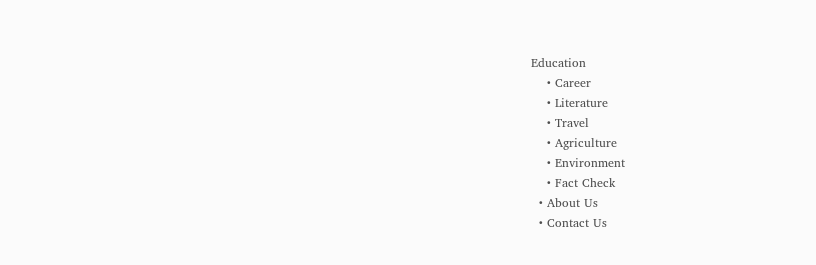Education
    • Career
    • Literature
    • Travel
    • Agriculture
    • Environment
    • Fact Check
  • About Us
  • Contact Us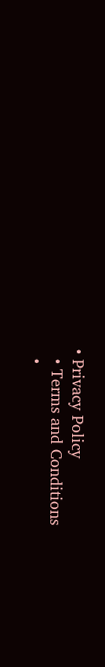• Privacy Policy
  • Terms and Conditions
  •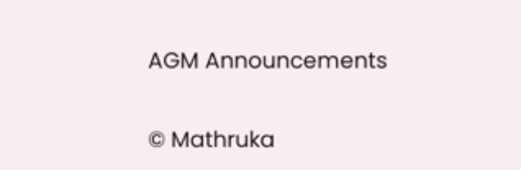AGM Announcements

© Mathruka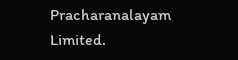Pracharanalayam Limited.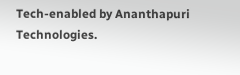Tech-enabled by Ananthapuri Technologies.